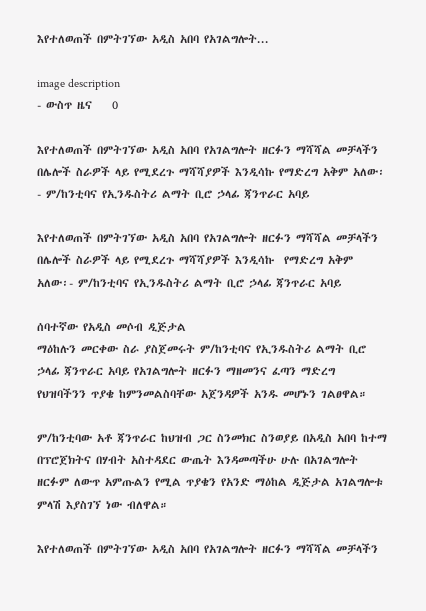እየተለወጠች በምትገኘው አዲስ አበባ የአገልግሎት...

image description
- ውስጥ ዜና    0

እየተለወጠች በምትገኘው አዲስ አበባ የአገልግሎት ዘርፉን ማሻሻል መቻላችን በሌሎች ስራዎች ላይ የሚደረጉ ማሻሻያዎች እንዲሳኩ የማድረግ አቅም አለው፡- ም/ከንቲባና የኢንዱስትሪ ልማት ቢሮ ኃላፊ ጃንጥራር አባይ

እየተለወጠች በምትገኘው አዲስ አበባ የአገልግሎት ዘርፉን ማሻሻል መቻላችን በሌሎች ስራዎች ላይ የሚደረጉ ማሻሻያዎች እንዲሳኩ  የማድረግ አቅም አለው፡- ም/ከንቲባና የኢንዱስትሪ ልማት ቢሮ ኃላፊ ጃንጥራር አባይ

ሰባተኛው የአዲስ መሶብ ዲጅታል
ማዕከሉን መርቀው ስራ ያስጀመሩት ም/ከንቲባና የኢንዱስትሪ ልማት ቢሮ ኃላፊ ጃንጥራር አባይ የአገልግሎት ዘርፉን ማዘመንና ፈጣን ማድረግ የህዝባችንን ጥያቄ ከምንመልስባቸው አጀንዳዎች አንዱ መሆኑን ገልፀዋል።

ም/ከንቲባው አቶ ጃንጥራር ከህዝብ ጋር ስንመክር ስንወያይ በአዲስ አበባ ከተማ በፕሮጀክትና በሃብት አስተዳደር ውጤት እንዳመጣችሁ ሁሉ በአገልግሎት ዘርፉም ለውጥ አምጡልን የሚል ጥያቄን የአንድ ማዕከል ዲጅታል አገልግሎቱ ምላሽ እያስገኘ ነው ብለዋል።

እየተለወጠች በምትገኘው አዲስ አበባ የአገልግሎት ዘርፉን ማሻሻል መቻላችን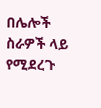በሌሎች ስራዎች ላይ የሚደረጉ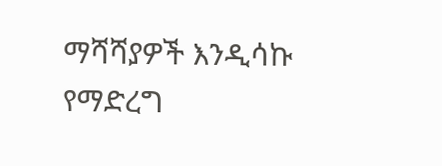ማሻሻያዎች እንዲሳኩ የማድረግ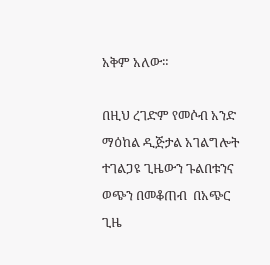አቅም አለው።

በዚህ ረገድም የመሶብ አንድ ማዕከል ዲጅታል አገልግሎት ተገልጋዩ ጊዜውን ጉልበቱንና ወጭን በመቆጠብ  በአጭር ጊዜ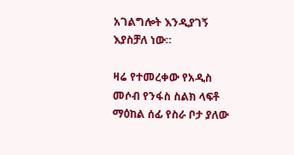አገልግሎት እንዲያገኝ እያስቻለ ነው።

ዛሬ የተመረቀው የአዲስ መሶብ የንፋስ ስልክ ላፍቶ ማዕከል ሰፊ የስራ ቦታ ያለው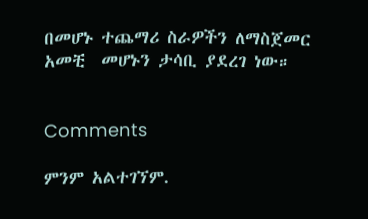በመሆኑ ተጨማሪ ስራዎችን ለማስጀመር አመቺ  መሆኑን ታሳቢ ያደረገ ነው።


Comments

ምንም አልተገኘም.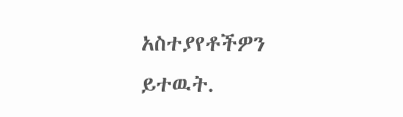አስተያየቶችዎን ይተዉት.